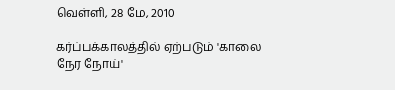வெள்ளி, 28 மே, 2010

கர்ப்பக்காலத்தில் ஏற்படும் 'காலை நேர நோய்'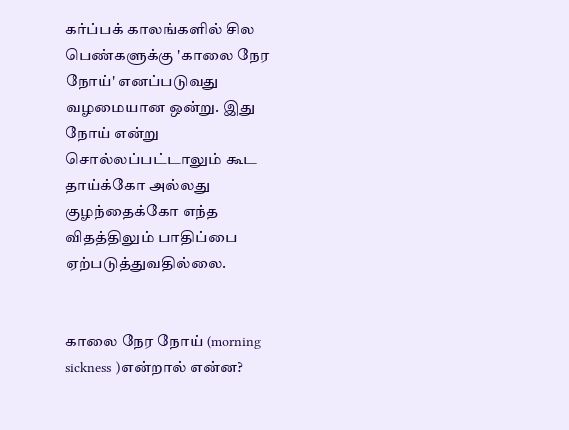கர்ப்பக் காலங்களில் சில பெண்களுக்கு 'காலை நேர நோய்' எனப்படுவது வழமையான ஒன்று. இது நோய் என்று சொல்லப்பட்டாலும் கூட தாய்க்கோ அல்லது குழந்தைக்கோ எந்த விதத்திலும் பாதிப்பை ஏற்படுத்துவதில்லை.


காலை நேர நோய் (morning sickness )என்றால் என்ன?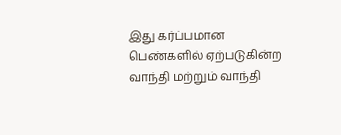இது கர்ப்பமான பெண்களில் ஏற்படுகின்ற வாந்தி மற்றும் வாந்தி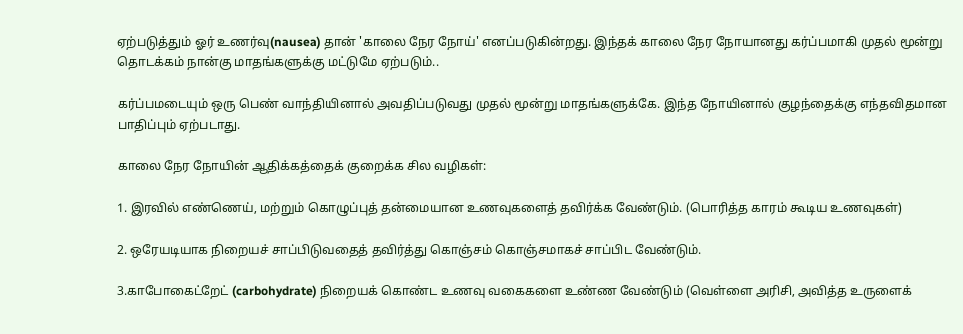ஏற்படுத்தும் ஓர் உணர்வு(nausea) தான் 'காலை நேர நோய்' எனப்படுகின்றது. இந்தக் காலை நேர நோயானது கர்ப்பமாகி முதல் மூன்று தொடக்கம் நான்கு மாதங்களுக்கு மட்டுமே ஏற்படும்..

கர்ப்பமடையும் ஒரு பெண் வாந்தியினால் அவதிப்படுவது முதல் மூன்று மாதங்களுக்கே. இந்த நோயினால் குழந்தைக்கு எந்தவிதமான பாதிப்பும் ஏற்படாது.

காலை நேர நோயின் ஆதிக்கத்தைக் குறைக்க சில வழிகள்:

1. இரவில் எண்ணெய், மற்றும் கொழுப்புத் தன்மையான உணவுகளைத் தவிர்க்க வேண்டும். (பொரித்த காரம் கூடிய உணவுகள்)

2. ஒரேயடியாக நிறையச் சாப்பிடுவதைத் தவிர்த்து கொஞ்சம் கொஞ்சமாகச் சாப்பிட வேண்டும்.

3.காபோகைட்றேட் (carbohydrate) நிறையக் கொண்ட உணவு வகைகளை உண்ண வேண்டும் (வெள்ளை அரிசி, அவித்த உருளைக்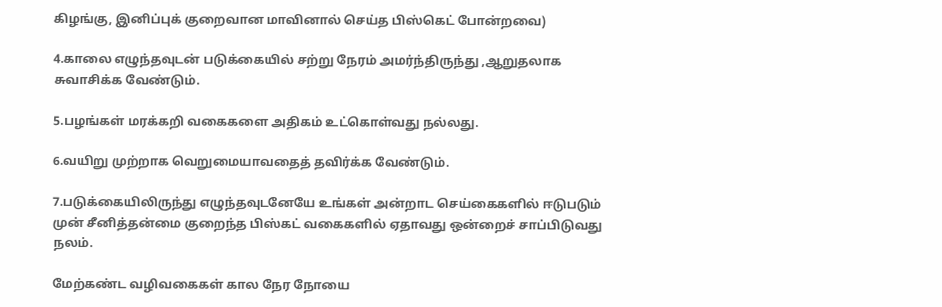கிழங்கு, இனிப்புக் குறைவான மாவினால் செய்த பிஸ்கெட் போன்றவை)

4.காலை எழுந்தவுடன் படுக்கையில் சற்று நேரம் அமர்ந்திருந்து ,ஆறுதலாக சுவாசிக்க வேண்டும்.

5.பழங்கள் மரக்கறி வகைகளை அதிகம் உட்கொள்வது நல்லது.

6.வயிறு முற்றாக வெறுமையாவதைத் தவிர்க்க வேண்டும்.

7.படுக்கையிலிருந்து எழுந்தவுடனேயே உங்கள் அன்றாட செய்கைகளில் ஈடுபடும் முன் சீனித்தன்மை குறைந்த பிஸ்கட் வகைகளில் ஏதாவது ஒன்றைச் சாப்பிடுவது நலம்.

மேற்கண்ட வழிவகைகள் கால நேர நோயை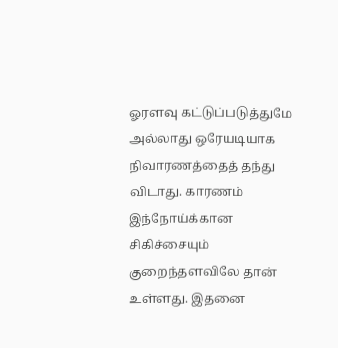ஓரளவு கட்டுப்படுத்துமே அல்லாது ஒரேயடியாக நிவாரணத்தைத் தந்து விடாது. காரணம் இந்நோய்க்கான சிகிச்சையும் குறைந்தளவிலே தான் உள்ளது. இதனை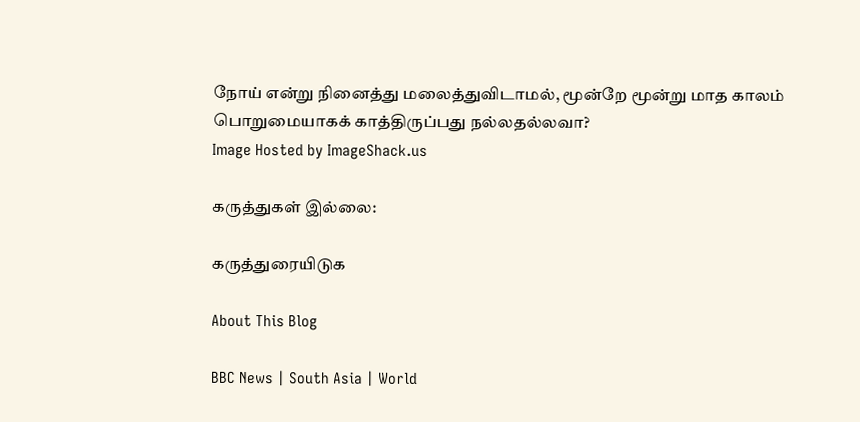நோய் என்று நினைத்து மலைத்துவிடாமல், மூன்றே மூன்று மாத காலம் பொறுமையாகக் காத்திருப்பது நல்லதல்லவா?
Image Hosted by ImageShack.us

கருத்துகள் இல்லை:

கருத்துரையிடுக

About This Blog

BBC News | South Asia | World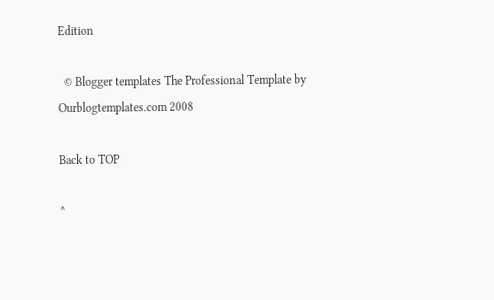Edition

  © Blogger templates The Professional Template by Ourblogtemplates.com 2008

Back to TOP

^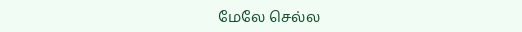மேலே செல்ல